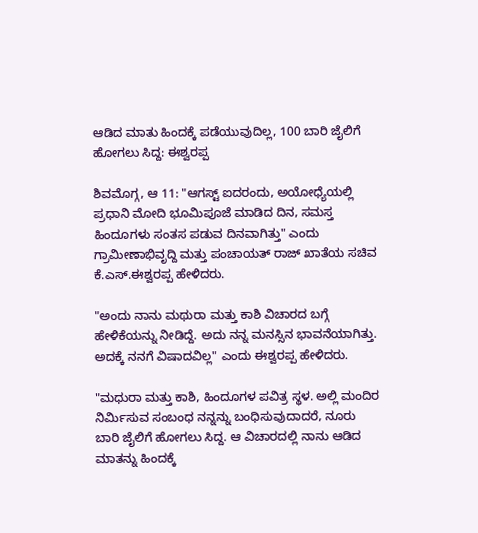ಆಡಿದ ಮಾತು ಹಿಂದಕ್ಕೆ ಪಡೆಯುವುದಿಲ್ಲ, 100 ಬಾರಿ ಜೈಲಿಗೆ ಹೋಗಲು ಸಿದ್ದ: ಈಶ್ವರಪ್ಪ

ಶಿವಮೊಗ್ಗ, ಆ 11: "ಆಗಸ್ಟ್ ಐದರಂದು, ಅಯೋಧ್ಯೆಯಲ್ಲಿ ಪ್ರಧಾನಿ ಮೋದಿ ಭೂಮಿಪೂಜೆ ಮಾಡಿದ ದಿನ, ಸಮಸ್ತ ಹಿಂದೂಗಳು ಸಂತಸ ಪಡುವ ದಿನವಾಗಿತ್ತು" ಎಂದು ಗ್ರಾಮೀಣಾಭಿವೃದ್ದಿ ಮತ್ತು ಪಂಚಾಯತ್ ರಾಜ್ ಖಾತೆಯ ಸಚಿವ ಕೆ.ಎಸ್.ಈಶ್ವರಪ್ಪ ಹೇಳಿದರು.

"ಅಂದು ನಾನು ಮಥುರಾ ಮತ್ತು ಕಾಶಿ ವಿಚಾರದ ಬಗ್ಗೆ ಹೇಳಿಕೆಯನ್ನು ನೀಡಿದ್ದೆ. ಅದು ನನ್ನ ಮನಸ್ಸಿನ ಭಾವನೆಯಾಗಿತ್ತು. ಅದಕ್ಕೆ ನನಗೆ ವಿಷಾದವಿಲ್ಲ" ಎಂದು ಈಶ್ವರಪ್ಪ ಹೇಳಿದರು.

"ಮಧುರಾ ಮತ್ತು ಕಾಶಿ, ಹಿಂದೂಗಳ ಪವಿತ್ರ ಸ್ಥಳ. ಅಲ್ಲಿ ಮಂದಿರ ನಿರ್ಮಿಸುವ ಸಂಬಂಧ ನನ್ನನ್ನು ಬಂಧಿಸುವುದಾದರೆ, ನೂರು ಬಾರಿ ಜೈಲಿಗೆ ಹೋಗಲು ಸಿದ್ದ. ಆ ವಿಚಾರದಲ್ಲಿ ನಾನು ಆಡಿದ ಮಾತನ್ನು ಹಿಂದಕ್ಕೆ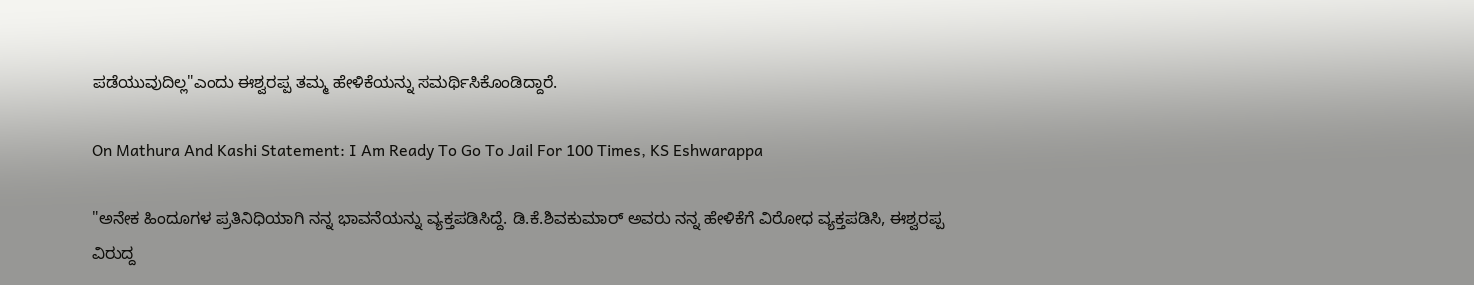ಪಡೆಯುವುದಿಲ್ಲ"ಎಂದು ಈಶ್ವರಪ್ಪ ತಮ್ಮ ಹೇಳಿಕೆಯನ್ನು ಸಮರ್ಥಿಸಿಕೊಂಡಿದ್ದಾರೆ.

On Mathura And Kashi Statement: I Am Ready To Go To Jail For 100 Times, KS Eshwarappa

"ಅನೇಕ ಹಿಂದೂಗಳ ಪ್ರತಿನಿಧಿಯಾಗಿ ನನ್ನ ಭಾವನೆಯನ್ನು ವ್ಯಕ್ತಪಡಿಸಿದ್ದೆ. ಡಿ.ಕೆ.ಶಿವಕುಮಾರ್ ಅವರು ನನ್ನ ಹೇಳಿಕೆಗೆ ವಿರೋಧ ವ್ಯಕ್ತಪಡಿಸಿ, ಈಶ್ವರಪ್ಪ ವಿರುದ್ದ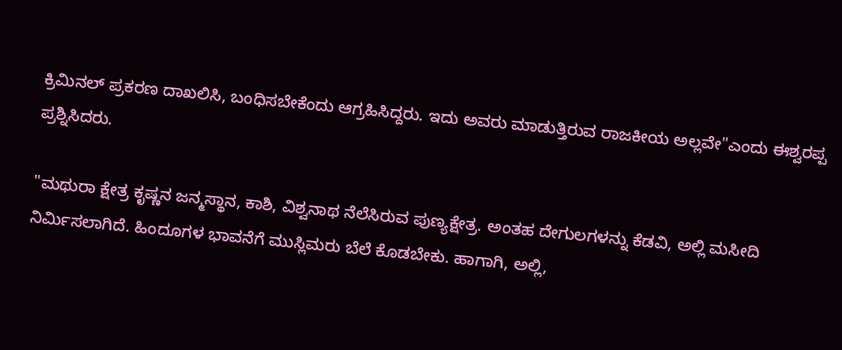ಕ್ರಿಮಿನಲ್ ಪ್ರಕರಣ ದಾಖಲಿಸಿ, ಬಂಧಿಸಬೇಕೆಂದು ಆಗ್ರಹಿಸಿದ್ದರು. ಇದು ಅವರು ಮಾಡುತ್ತಿರುವ ರಾಜಕೀಯ ಅಲ್ಲವೇ"ಎಂದು ಈಶ್ವರಪ್ಪ ಪ್ರಶ್ನಿಸಿದರು.

"ಮಥುರಾ ಕ್ಷೇತ್ರ ಕೃಷ್ಣನ ಜನ್ಮಸ್ಥಾನ, ಕಾಶಿ, ವಿಶ್ವನಾಥ ನೆಲೆಸಿರುವ ಪುಣ್ಯಕ್ಷೇತ್ರ. ಅಂತಹ ದೇಗುಲಗಳನ್ನು ಕೆಡವಿ, ಅಲ್ಲಿ ಮಸೀದಿ ನಿರ್ಮಿಸಲಾಗಿದೆ. ಹಿಂದೂಗಳ ಭಾವನೆಗೆ ಮುಸ್ಲಿಮರು ಬೆಲೆ ಕೊಡಬೇಕು. ಹಾಗಾಗಿ, ಅಲ್ಲಿ,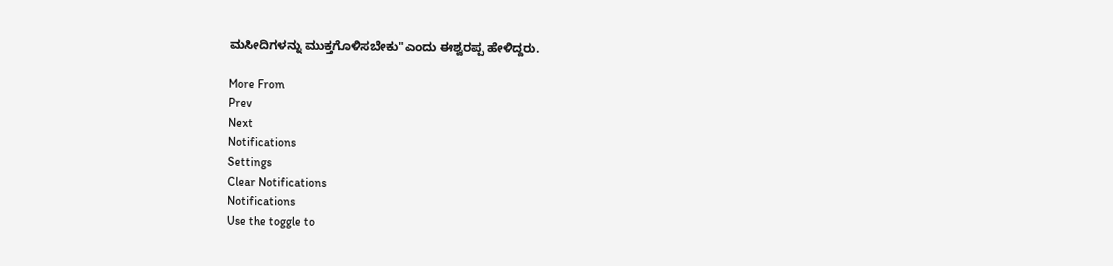ಮಸೀದಿಗಳನ್ನು ಮುಕ್ತಗೊಳಿಸಬೇಕು"ಎಂದು ಈಶ್ವರಪ್ಪ ಹೇಳಿದ್ದರು.

More From
Prev
Next
Notifications
Settings
Clear Notifications
Notifications
Use the toggle to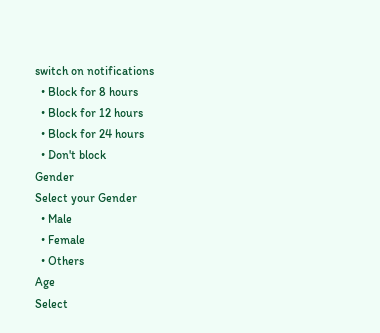switch on notifications
  • Block for 8 hours
  • Block for 12 hours
  • Block for 24 hours
  • Don't block
Gender
Select your Gender
  • Male
  • Female
  • Others
Age
Select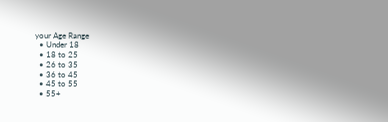your Age Range
  • Under 18
  • 18 to 25
  • 26 to 35
  • 36 to 45
  • 45 to 55
  • 55+